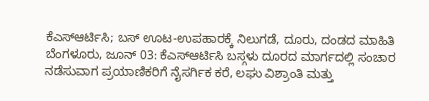ಕೆಎಸ್ಆರ್ಟಿಸಿ; ಬಸ್ ಊಟ-ಉಪಹಾರಕ್ಕೆ ನಿಲುಗಡೆ, ದೂರು, ದಂಡದ ಮಾಹಿತಿ
ಬೆಂಗಳೂರು, ಜೂನ್ 03: ಕೆಎಸ್ಆರ್ಟಿಸಿ ಬಸ್ಗಳು ದೂರದ ಮಾರ್ಗದಲ್ಲಿ ಸಂಚಾರ ನಡೆಸುವಾಗ ಪ್ರಯಾಣಿಕರಿಗೆ ನೈಸರ್ಗಿಕ ಕರೆ, ಲಘು ವಿಶ್ರಾಂತಿ ಮತ್ತು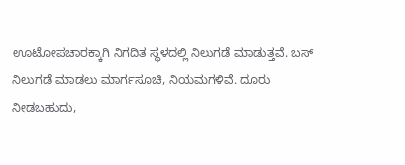ಊಟೋಪಚಾರಕ್ಕಾಗಿ ನಿಗದಿತ ಸ್ಥಳದಲ್ಲಿ ನಿಲುಗಡೆ ಮಾಡುತ್ತವೆ. ಬಸ್ ನಿಲುಗಡೆ ಮಾಡಲು ಮಾರ್ಗಸೂಚಿ, ನಿಯಮಗಳಿವೆ. ದೂರು ನೀಡಬಹುದು,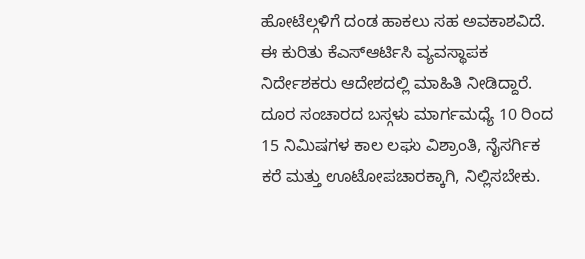ಹೋಟೆಲ್ಗಳಿಗೆ ದಂಡ ಹಾಕಲು ಸಹ ಅವಕಾಶವಿದೆ.
ಈ ಕುರಿತು ಕೆಎಸ್ಆರ್ಟಿಸಿ ವ್ಯವಸ್ಥಾಪಕ ನಿರ್ದೇಶಕರು ಆದೇಶದಲ್ಲಿ ಮಾಹಿತಿ ನೀಡಿದ್ದಾರೆ. ದೂರ ಸಂಚಾರದ ಬಸ್ಗಳು ಮಾರ್ಗಮಧ್ಯೆ 10 ರಿಂದ 15 ನಿಮಿಷಗಳ ಕಾಲ ಲಘು ವಿಶ್ರಾಂತಿ, ನೈಸರ್ಗಿಕ ಕರೆ ಮತ್ತು ಊಟೋಪಚಾರಕ್ಕಾಗಿ, ನಿಲ್ಲಿಸಬೇಕು.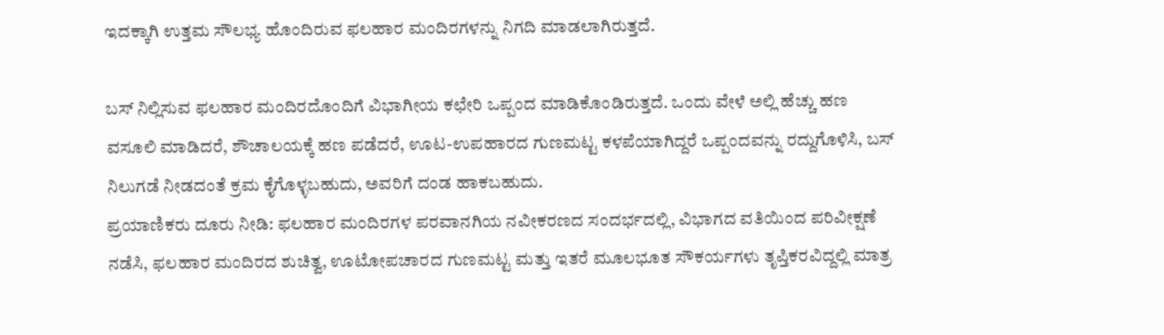ಇದಕ್ಕಾಗಿ ಉತ್ತಮ ಸೌಲಭ್ಯ ಹೊಂದಿರುವ ಫಲಹಾರ ಮಂದಿರಗಳನ್ನು ನಿಗದಿ ಮಾಡಲಾಗಿರುತ್ತದೆ.

ಬಸ್ ನಿಲ್ಲಿಸುವ ಫಲಹಾರ ಮಂದಿರದೊಂದಿಗೆ ವಿಭಾಗೀಯ ಕಛೇರಿ ಒಪ್ಪಂದ ಮಾಡಿಕೊಂಡಿರುತ್ತದೆ. ಒಂದು ವೇಳೆ ಅಲ್ಲಿ ಹೆಚ್ಚು ಹಣ ವಸೂಲಿ ಮಾಡಿದರೆ, ಶೌಚಾಲಯಕ್ಕೆ ಹಣ ಪಡೆದರೆ, ಊಟ-ಉಪಹಾರದ ಗುಣಮಟ್ಟ ಕಳಪೆಯಾಗಿದ್ದರೆ ಒಪ್ಪಂದವನ್ನು ರದ್ದುಗೊಳಿಸಿ, ಬಸ್ ನಿಲುಗಡೆ ನೀಡದಂತೆ ಕ್ರಮ ಕೈಗೊಳ್ಳಬಹುದು, ಅವರಿಗೆ ದಂಡ ಹಾಕಬಹುದು.
ಪ್ರಯಾಣಿಕರು ದೂರು ನೀಡಿ: ಫಲಹಾರ ಮಂದಿರಗಳ ಪರವಾನಗಿಯ ನವೀಕರಣದ ಸಂದರ್ಭದಲ್ಲಿ, ವಿಭಾಗದ ವತಿಯಿಂದ ಪರಿವೀಕ್ಷಣೆ ನಡೆಸಿ, ಫಲಹಾರ ಮಂದಿರದ ಶುಚಿತ್ವ, ಊಟೋಪಚಾರದ ಗುಣಮಟ್ಟ ಮತ್ತು ಇತರೆ ಮೂಲಭೂತ ಸೌಕರ್ಯಗಳು ತೃಪ್ತಿಕರವಿದ್ದಲ್ಲಿ ಮಾತ್ರ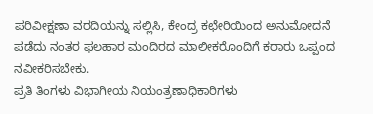ಪರಿವೀಕ್ಷಣಾ ವರದಿಯನ್ನು ಸಲ್ಲಿಸಿ, ಕೇಂದ್ರ ಕಛೇರಿಯಿಂದ ಅನುಮೋದನೆ ಪಡೆದು ನಂತರ ಫಲಹಾರ ಮಂದಿರದ ಮಾಲೀಕರೊಂದಿಗೆ ಕರಾರು ಒಪ್ಪಂದ ನವೀಕರಿಸಬೇಕು.
ಪ್ರತಿ ತಿಂಗಳು ವಿಭಾಗೀಯ ನಿಯಂತ್ರಣಾಧಿಕಾರಿಗಳು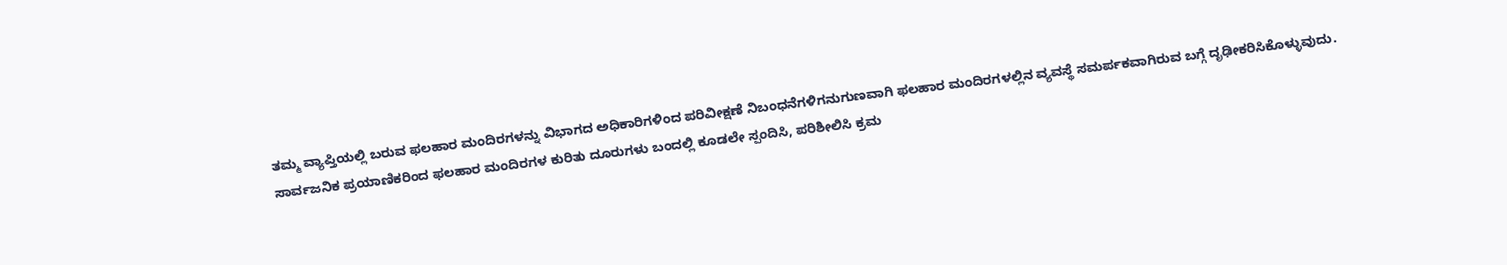ತಮ್ಮ ವ್ಯಾಪ್ತಿಯಲ್ಲಿ ಬರುವ ಫಲಹಾರ ಮಂದಿರಗಳನ್ನು ವಿಭಾಗದ ಅಧಿಕಾರಿಗಳಿಂದ ಪರಿವೀಕ್ಷಣೆ ನಿಬಂಧನೆಗಳಿಗನುಗುಣವಾಗಿ ಫಲಹಾರ ಮಂದಿರಗಳಲ್ಲಿನ ವ್ಯವಸ್ಥೆ ಸಮರ್ಪಕವಾಗಿರುವ ಬಗ್ಗೆ ದೃಢೀಕರಿಸಿಕೊಳ್ಳುವುದು.
ಸಾರ್ವಜನಿಕ ಪ್ರಯಾಣಿಕರಿಂದ ಫಲಹಾರ ಮಂದಿರಗಳ ಕುರಿತು ದೂರುಗಳು ಬಂದಲ್ಲಿ ಕೂಡಲೇ ಸ್ಪಂದಿಸಿ, ಪರಿಶೀಲಿಸಿ ಕ್ರಮ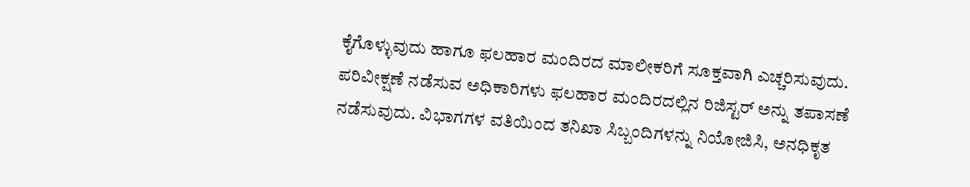ಕೈಗೊಳ್ಳುವುದು ಹಾಗೂ ಫಲಹಾರ ಮಂದಿರದ ಮಾಲೀಕರಿಗೆ ಸೂಕ್ತವಾಗಿ ಎಚ್ಚರಿಸುವುದು. ಪರಿವೀಕ್ಷಣೆ ನಡೆಸುವ ಅಧಿಕಾರಿಗಳು ಫಲಹಾರ ಮಂದಿರದಲ್ಲಿನ ರಿಜಿಸ್ಟರ್ ಅನ್ನು ತಪಾಸಣೆ ನಡೆಸುವುದು. ವಿಭಾಗಗಳ ವತಿಯಿಂದ ತನಿಖಾ ಸಿಬ್ಬಂದಿಗಳನ್ನು ನಿಯೋಜಿಸಿ, ಅನಧಿಕೃತ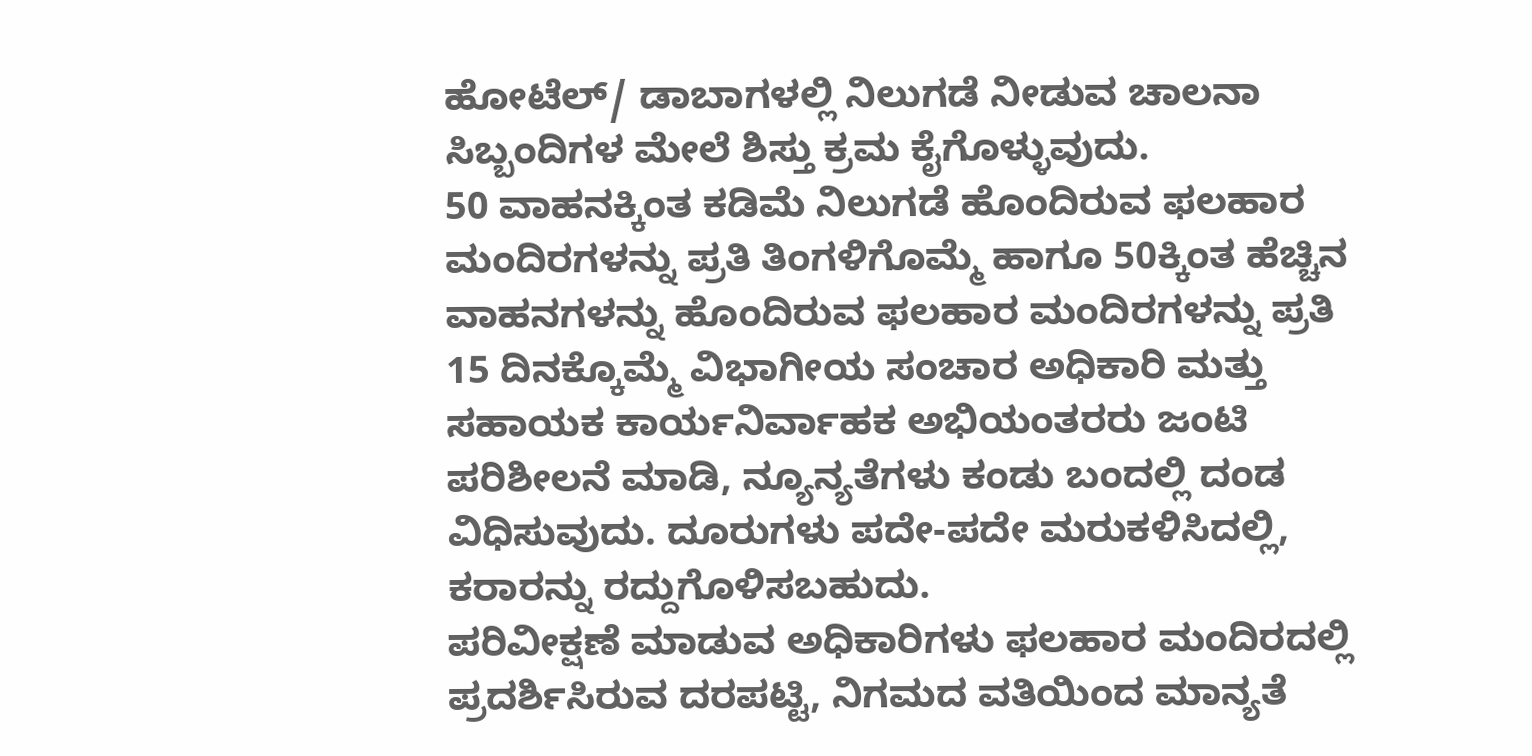ಹೋಟೆಲ್/ ಡಾಬಾಗಳಲ್ಲಿ ನಿಲುಗಡೆ ನೀಡುವ ಚಾಲನಾ ಸಿಬ್ಬಂದಿಗಳ ಮೇಲೆ ಶಿಸ್ತು ಕ್ರಮ ಕೈಗೊಳ್ಳುವುದು.
50 ವಾಹನಕ್ಕಿಂತ ಕಡಿಮೆ ನಿಲುಗಡೆ ಹೊಂದಿರುವ ಫಲಹಾರ ಮಂದಿರಗಳನ್ನು ಪ್ರತಿ ತಿಂಗಳಿಗೊಮ್ಮೆ ಹಾಗೂ 50ಕ್ಕಿಂತ ಹೆಚ್ಚಿನ ವಾಹನಗಳನ್ನು ಹೊಂದಿರುವ ಫಲಹಾರ ಮಂದಿರಗಳನ್ನು ಪ್ರತಿ 15 ದಿನಕ್ಕೊಮ್ಮೆ ವಿಭಾಗೀಯ ಸಂಚಾರ ಅಧಿಕಾರಿ ಮತ್ತು ಸಹಾಯಕ ಕಾರ್ಯನಿರ್ವಾಹಕ ಅಭಿಯಂತರರು ಜಂಟಿ ಪರಿಶೀಲನೆ ಮಾಡಿ, ನ್ಯೂನ್ಯತೆಗಳು ಕಂಡು ಬಂದಲ್ಲಿ ದಂಡ ವಿಧಿಸುವುದು. ದೂರುಗಳು ಪದೇ-ಪದೇ ಮರುಕಳಿಸಿದಲ್ಲಿ, ಕರಾರನ್ನು ರದ್ದುಗೊಳಿಸಬಹುದು.
ಪರಿವೀಕ್ಷಣೆ ಮಾಡುವ ಅಧಿಕಾರಿಗಳು ಫಲಹಾರ ಮಂದಿರದಲ್ಲಿ ಪ್ರದರ್ಶಿಸಿರುವ ದರಪಟ್ಟಿ, ನಿಗಮದ ವತಿಯಿಂದ ಮಾನ್ಯತೆ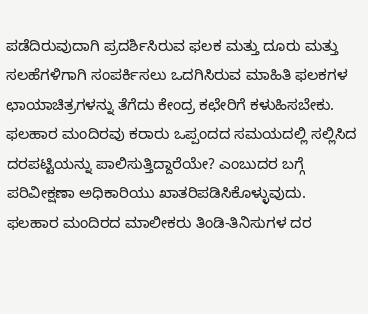ಪಡೆದಿರುವುದಾಗಿ ಪ್ರದರ್ಶಿಸಿರುವ ಫಲಕ ಮತ್ತು ದೂರು ಮತ್ತು ಸಲಹೆಗಳಿಗಾಗಿ ಸಂಪರ್ಕಿಸಲು ಒದಗಿಸಿರುವ ಮಾಹಿತಿ ಫಲಕಗಳ ಛಾಯಾಚಿತ್ರಗಳನ್ನು ತೆಗೆದು ಕೇಂದ್ರ ಕಛೇರಿಗೆ ಕಳುಹಿಸಬೇಕು.
ಫಲಹಾರ ಮಂದಿರವು ಕರಾರು ಒಪ್ಪಂದದ ಸಮಯದಲ್ಲಿ ಸಲ್ಲಿಸಿದ ದರಪಟ್ಟಿಯನ್ನು ಪಾಲಿಸುತ್ತಿದ್ದಾರೆಯೇ? ಎಂಬುದರ ಬಗ್ಗೆ ಪರಿವೀಕ್ಷಣಾ ಅಧಿಕಾರಿಯು ಖಾತರಿಪಡಿಸಿಕೊಳ್ಳುವುದು. ಫಲಹಾರ ಮಂದಿರದ ಮಾಲೀಕರು ತಿಂಡಿ-ತಿನಿಸುಗಳ ದರ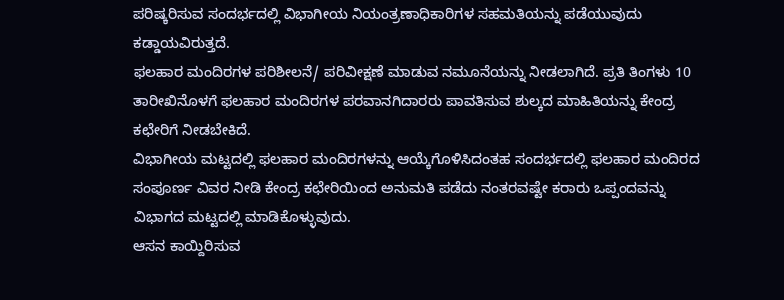ಪರಿಷ್ಕರಿಸುವ ಸಂದರ್ಭದಲ್ಲಿ ವಿಭಾಗೀಯ ನಿಯಂತ್ರಣಾಧಿಕಾರಿಗಳ ಸಹಮತಿಯನ್ನು ಪಡೆಯುವುದು ಕಡ್ಡಾಯವಿರುತ್ತದೆ.
ಫಲಹಾರ ಮಂದಿರಗಳ ಪರಿಶೀಲನೆ/ ಪರಿವೀಕ್ಷಣೆ ಮಾಡುವ ನಮೂನೆಯನ್ನು ನೀಡಲಾಗಿದೆ. ಪ್ರತಿ ತಿಂಗಳು 10 ತಾರೀಖಿನೊಳಗೆ ಫಲಹಾರ ಮಂದಿರಗಳ ಪರವಾನಗಿದಾರರು ಪಾವತಿಸುವ ಶುಲ್ಕದ ಮಾಹಿತಿಯನ್ನು ಕೇಂದ್ರ ಕಛೇರಿಗೆ ನೀಡಬೇಕಿದೆ.
ವಿಭಾಗೀಯ ಮಟ್ಟದಲ್ಲಿ ಫಲಹಾರ ಮಂದಿರಗಳನ್ನು ಆಯ್ಕೆಗೊಳಿಸಿದಂತಹ ಸಂದರ್ಭದಲ್ಲಿ ಫಲಹಾರ ಮಂದಿರದ ಸಂಪೂರ್ಣ ವಿವರ ನೀಡಿ ಕೇಂದ್ರ ಕಛೇರಿಯಿಂದ ಅನುಮತಿ ಪಡೆದು ನಂತರವಷ್ಟೇ ಕರಾರು ಒಪ್ಪಂದವನ್ನು ವಿಭಾಗದ ಮಟ್ಟದಲ್ಲಿ ಮಾಡಿಕೊಳ್ಳುವುದು.
ಆಸನ ಕಾಯ್ದಿರಿಸುವ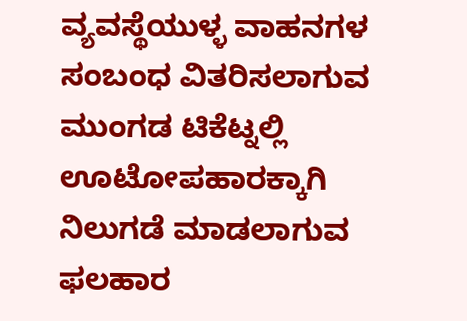ವ್ಯವಸ್ಥೆಯುಳ್ಳ ವಾಹನಗಳ ಸಂಬಂಧ ವಿತರಿಸಲಾಗುವ ಮುಂಗಡ ಟಿಕೆಟ್ನಲ್ಲಿ ಊಟೋಪಹಾರಕ್ಕಾಗಿ ನಿಲುಗಡೆ ಮಾಡಲಾಗುವ ಫಲಹಾರ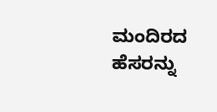ಮಂದಿರದ ಹೆಸರನ್ನು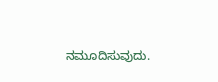ನಮೂದಿಸುವುದು.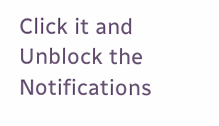Click it and Unblock the Notifications